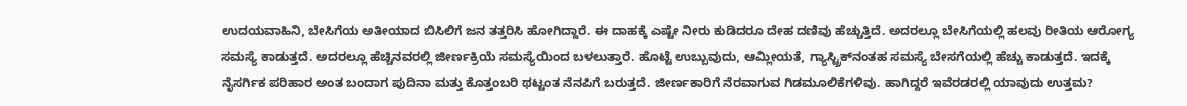ಉದಯವಾಹಿನಿ, ಬೇಸಿಗೆಯ ಅತೀಯಾದ ಬಿಸಿಲಿಗೆ ಜನ ತತ್ತರಿಸಿ ಹೋಗಿದ್ದಾರೆ. ಈ ದಾಹಕ್ಕೆ ಎಷ್ಟೇ ನೀರು ಕುಡಿದರೂ ದೇಹ ದಣಿವು ಹೆಚ್ಚುತ್ತಿದೆ. ಅದರಲ್ಲೂ ಬೇಸಿಗೆಯಲ್ಲಿ ಹಲವು ರೀತಿಯ ಆರೋಗ್ಯ ಸಮಸ್ಯೆ ಕಾಡುತ್ತದೆ. ಅದರಲ್ಲೂ ಹೆಚ್ಚಿನವರಲ್ಲಿ ಜೀರ್ಣಕ್ರಿಯೆ ಸಮಸ್ಯೆಯಿಂದ ಬಳಲುತ್ತಾರೆ. ಹೊಟ್ಟೆ ಉಬ್ಬುವುದು, ಆಮ್ಲೀಯತೆ, ಗ್ಯಾಸ್ಟ್ರಿಕ್‌ನಂತಹ ಸಮಸ್ಯೆ ಬೇಸಗೆಯಲ್ಲಿ ಹೆಚ್ಚು ಕಾಡುತ್ತದೆ. ಇದಕ್ಕೆ ನೈಸರ್ಗಿಕ ಪರಿಹಾರ ಅಂತ ಬಂದಾಗ ಪುದಿನಾ ಮತ್ತು ಕೊತ್ತಂಬರಿ ಥಟ್ಟಂತ ನೆನಪಿಗೆ ಬರುತ್ತದೆ. ಜೀರ್ಣಕಾರಿಗೆ ನೆರವಾಗುವ ಗಿಡಮೂಲಿಕೆಗಳಿವು. ಹಾಗಿದ್ದರೆ ಇವೆರಡರಲ್ಲಿ ಯಾವುದು ಉತ್ತಮ?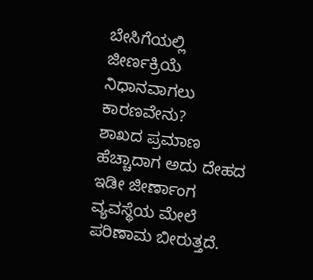ಬೇಸಿಗೆಯಲ್ಲಿ ಜೀರ್ಣಕ್ರಿಯೆ ನಿಧಾನವಾಗಲು ಕಾರಣವೇನು?
ಶಾಖದ ಪ್ರಮಾಣ ಹೆಚ್ಚಾದಾಗ ಅದು ದೇಹದ ಇಡೀ ಜೀರ್ಣಾಂಗ ವ್ಯವಸ್ಥೆಯ ಮೇಲೆ ಪರಿಣಾಮ ಬೀರುತ್ತದೆ.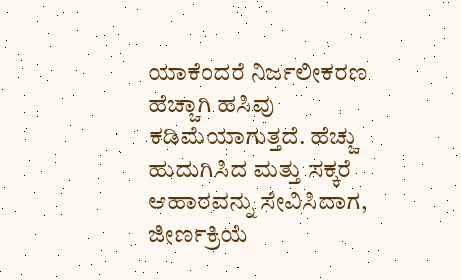ಯಾಕೆಂದರೆ ನಿರ್ಜಲೀಕರಣ ಹೆಚ್ಚಾಗಿ ಹಸಿವು ಕಡಿಮೆಯಾಗುತ್ತದೆ. ಹೆಚ್ಚು ಹುದುಗಿಸಿದ ಮತ್ತು ಸಕ್ಕರೆ ಆಹಾರವನ್ನು ಸೇವಿಸಿದಾಗ, ಜೀರ್ಣಕ್ರಿಯೆ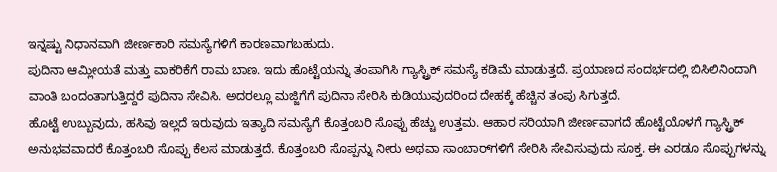ಇನ್ನಷ್ಟು ನಿಧಾನವಾಗಿ ಜೀರ್ಣಕಾರಿ ಸಮಸ್ಯೆಗಳಿಗೆ ಕಾರಣವಾಗಬಹುದು.
ಪುದಿನಾ ಆಮ್ಲೀಯತೆ ಮತ್ತು ವಾಕರಿಕೆಗೆ ರಾಮ ಬಾಣ. ಇದು ಹೊಟ್ಟೆಯನ್ನು ತಂಪಾಗಿಸಿ ಗ್ಯಾಸ್ಟ್ರಿಕ್‌ ಸಮಸ್ಯೆ ಕಡಿಮೆ ಮಾಡುತ್ತದೆ. ಪ್ರಯಾಣದ ಸಂದರ್ಭದಲ್ಲಿ ಬಿಸಿಲಿನಿಂದಾಗಿ ವಾಂತಿ ಬಂದಂತಾಗುತ್ತಿದ್ದರೆ ಪುದಿನಾ ಸೇವಿಸಿ. ಅದರಲ್ಲೂ ಮಜ್ಜಿಗೆಗೆ ಪುದಿನಾ ಸೇರಿಸಿ ಕುಡಿಯುವುದರಿಂದ ದೇಹಕ್ಕೆ ಹೆಚ್ಚಿನ ತಂಪು ಸಿಗುತ್ತದೆ.
ಹೊಟ್ಟೆ ಉಬ್ಬುವುದು, ಹಸಿವು ಇಲ್ಲದೆ ಇರುವುದು ಇತ್ಯಾದಿ ಸಮಸ್ಯೆಗೆ ಕೊತ್ತಂಬರಿ ಸೊಪ್ಪು ಹೆಚ್ಚು ಉತ್ತಮ. ಆಹಾರ ಸರಿಯಾಗಿ ಜೀರ್ಣವಾಗದೆ ಹೊಟ್ಟೆಯೊಳಗೆ ಗ್ಯಾಸ್ಟ್ರಿಕ್‌ ಅನುಭವವಾದರೆ ಕೊತ್ತಂಬರಿ ಸೊಪ್ಪು ಕೆಲಸ ಮಾಡುತ್ತದೆ. ಕೊತ್ತಂಬರಿ ಸೊಪ್ಪನ್ನು ನೀರು ಅಥವಾ ಸಾಂಬಾರ್‌ಗಳಿಗೆ ಸೇರಿಸಿ ಸೇವಿಸುವುದು ಸೂಕ್ತ. ಈ ಎರಡೂ ಸೊಪ್ಪುಗಳನ್ನು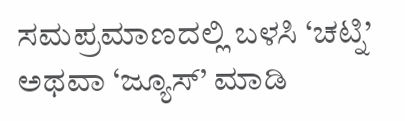ಸಮಪ್ರಮಾಣದಲ್ಲಿ ಬಳಸಿ ‘ಚಟ್ನಿ’ ಅಥವಾ ‘ಜ್ಯೂಸ್’ ಮಾಡಿ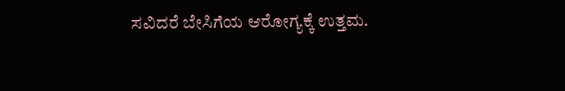ಸವಿದರೆ ಬೇಸಿಗೆಯ ಆರೋಗ್ಯಕ್ಕೆ ಉತ್ತಮ.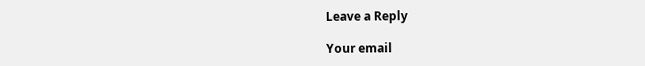Leave a Reply

Your email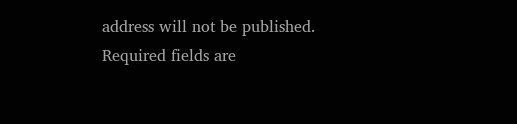address will not be published. Required fields are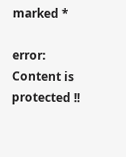marked *

error: Content is protected !!